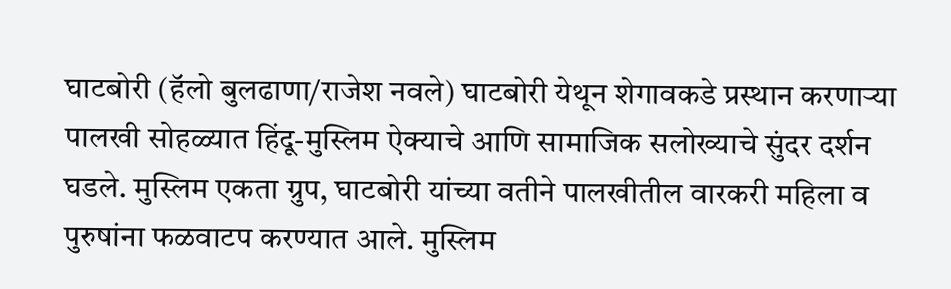घाटबोरी (हॅलो बुलढाणा/राजेश नवले) घाटबोरी येथून शेगावकडे प्रस्थान करणाऱ्या पालखी सोहळ्यात हिंदू-मुस्लिम ऐक्याचे आणि सामाजिक सलोख्याचे सुंदर दर्शन घडले. मुस्लिम एकता ग्रुप, घाटबोरी यांच्या वतीने पालखीतील वारकरी महिला व पुरुषांना फळवाटप करण्यात आले. मुस्लिम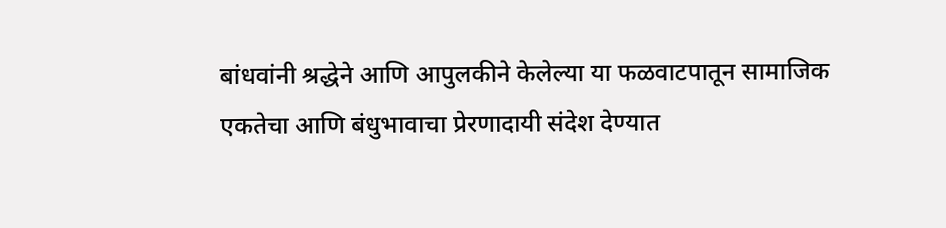बांधवांनी श्रद्धेने आणि आपुलकीने केलेल्या या फळवाटपातून सामाजिक एकतेचा आणि बंधुभावाचा प्रेरणादायी संदेश देण्यात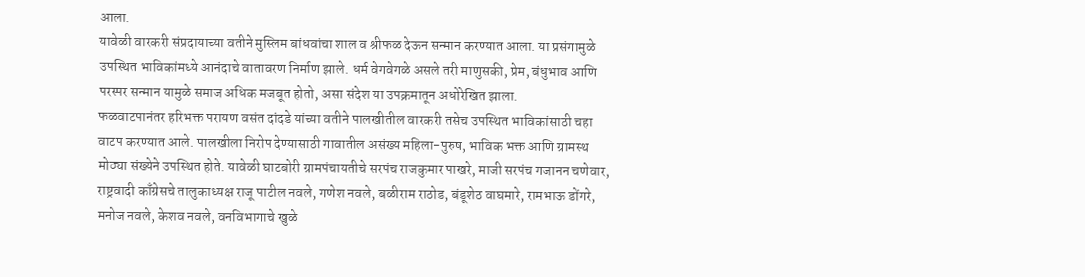आला.
यावेळी वारकरी संप्रदायाच्या वतीने मुस्लिम बांधवांचा शाल व श्रीफळ देऊन सन्मान करण्यात आला. या प्रसंगामुळे उपस्थित भाविकांमध्ये आनंदाचे वातावरण निर्माण झाले. धर्म वेगवेगळे असले तरी माणुसकी, प्रेम, बंधुभाव आणि परस्पर सन्मान यामुळे समाज अधिक मजबूत होतो, असा संदेश या उपक्रमातून अधोरेखित झाला.
फळवाटपानंतर हरिभक्त परायण वसंत दांदडे यांच्या वतीने पालखीतील वारकरी तसेच उपस्थित भाविकांसाठी चहा वाटप करण्यात आले. पालखीला निरोप देण्यासाठी गावातील असंख्य महिला-पुरुष, भाविक भक्त आणि ग्रामस्थ मोठ्या संख्येने उपस्थित होते. यावेळी घाटबोरी ग्रामपंचायतीचे सरपंच राजकुमार पाखरे, माजी सरपंच गजानन चणेवार, राष्ट्रवादी काँग्रेसचे तालुकाध्यक्ष राजू पाटील नवले, गणेश नवले, बळीराम राठोड, बंडूशेठ वाघमारे, रामभाऊ डोंगरे, मनोज नवले, केशव नवले, वनविभागाचे खुळे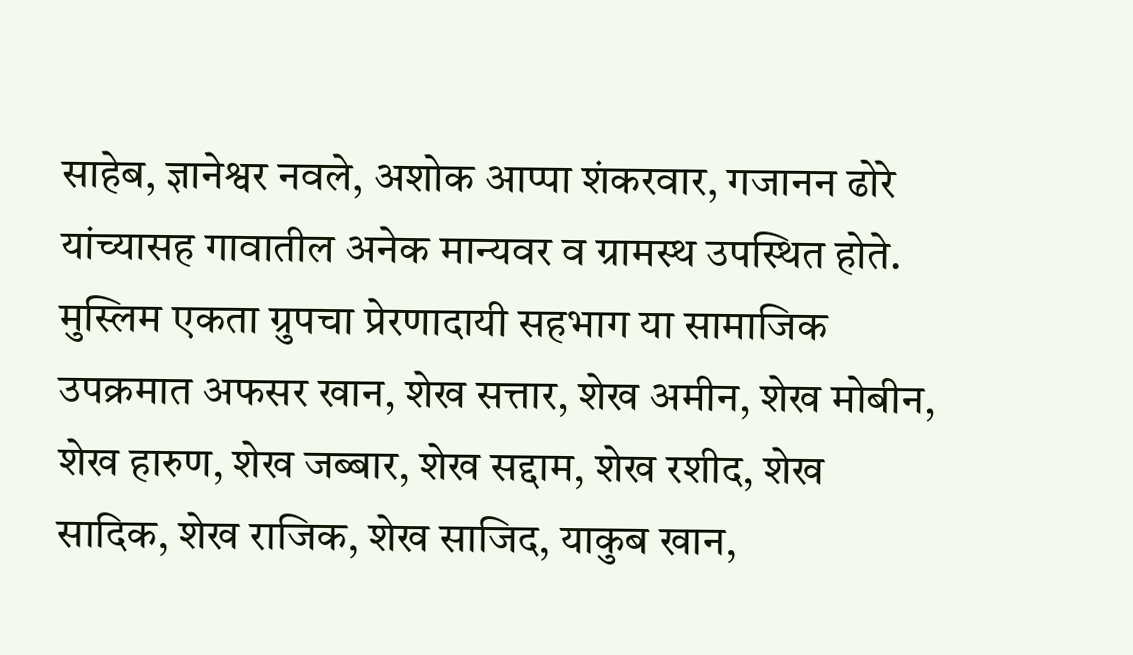साहेब, ज्ञानेश्वर नवले, अशोक आप्पा शंकरवार, गजानन ढोरे यांच्यासह गावातील अनेक मान्यवर व ग्रामस्थ उपस्थित होते. मुस्लिम एकता ग्रुपचा प्रेरणादायी सहभाग या सामाजिक उपक्रमात अफसर खान, शेख सत्तार, शेख अमीन, शेख मोबीन, शेख हारुण, शेख जब्बार, शेख सद्दाम, शेख रशीद, शेख सादिक, शेख राजिक, शेख साजिद, याकुब खान,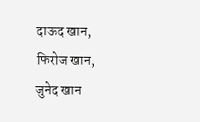दाऊद खान, फिरोज खान, जुनेद खान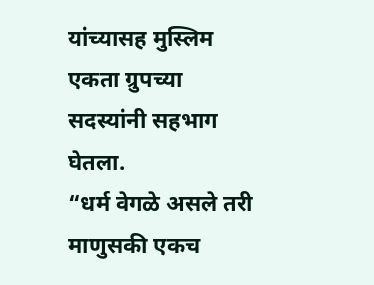यांच्यासह मुस्लिम एकता ग्रुपच्या सदस्यांनी सहभाग घेतला.
“धर्म वेगळे असले तरी माणुसकी एकच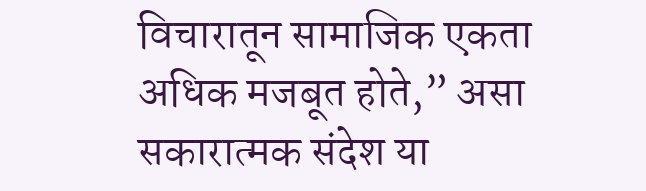विचारातून सामाजिक एकता अधिक मजबूत होते,” असा सकारात्मक संदेश या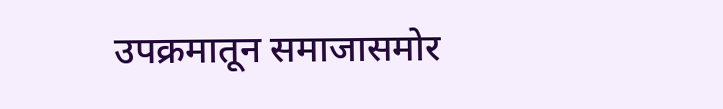उपक्रमातून समाजासमोर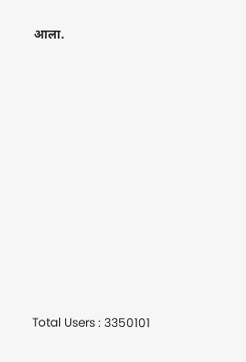आला.











Total Users : 3350101